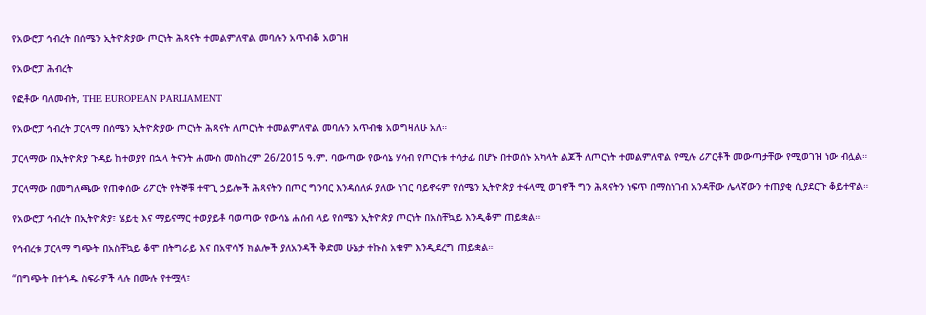የአውሮፓ ኅብረት በሰሜን ኢትዮጵያው ጦርነት ሕጻናት ተመልምለዋል መባሉን አጥብቆ አወገዘ

የአውሮፓ ሕብረት

የፎቶው ባለመብት, THE EUROPEAN PARLIAMENT

የአውሮፓ ኅብረት ፓርላማ በሰሜን ኢትዮጵያው ጦርነት ሕጻናት ለጦርነት ተመልምለዋል መባሉን አጥብቄ አወግዛለሁ አለ።

ፓርላማው በኢትዮጵያ ጉዳይ ከተወያየ በኋላ ትናንት ሐሙስ መስከረም 26/2015 ዓ.ም. ባውጣው የውሳኔ ሃሳብ የጦርነቱ ተሳታፊ በሆኑ በተወሰኑ አካላት ልጆች ለጦርነት ተመልምለዋል የሚሉ ሪፖርቶች መውጣታቸው የሚወገዝ ነው ብሏል።

ፓርላማው በመግለጫው የጠቀሰው ሪፖርት የትኞቹ ተዋጊ ኃይሎች ሕጻናትን በጦር ግንባር እንዳሰለፉ ያለው ነገር ባይኖሩም የሰሜን ኢትዮጵያ ተፋላሚ ወገኖች ግን ሕጻናትን ነፍጥ በማስነገብ አንዳቸው ሌላኛውን ተጠያቂ ሲያደርጉ ቆይተዋል።

የአውሮፓ ኅብረት በኢትዮጵያ፣ ሄይቲ እና ማይናማር ተወያይቶ ባወጣው የውሳኔ ሐሰብ ላይ የሰሜን ኢትዮጵያ ጦርነት በአስቸኳይ እንዲቆም ጠይቋል።

የኅብረቱ ፓርላማ ግጭት በአስቸኳይ ቆሞ በትግራይ እና በአዋሳኝ ክልሎች ያለአንዳች ቅድመ ሁኔታ ተኩስ አቁም እንዲደረግ ጠይቋል።

“በግጭት በተጎዱ ስፍራዎች ላሉ በሙሉ የተሟላ፣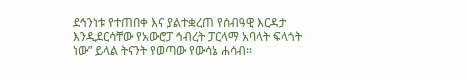ደኅንነቱ የተጠበቀ እና ያልተቋረጠ የሰብዓዊ እርዳታ እንዲደርሳቸው የአውሮፓ ኅብረት ፓርላማ አባላት ፍላጎት ነው” ይላል ትናንት የወጣው የውሳኔ ሐሳብ።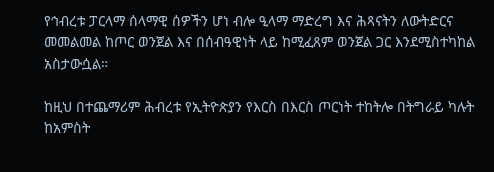የኅብረቱ ፓርላማ ሰላማዊ ሰዎችን ሆነ ብሎ ዒላማ ማድረግ እና ሕጻናትን ለውትድርና መመልመል ከጦር ወንጀል እና በሰብዓዊነት ላይ ከሚፈጸም ወንጀል ጋር እንደሚስተካከል አስታውሷል።

ከዚህ በተጨማሪም ሕብረቱ የኢትዮጵያን የእርስ በእርስ ጦርነት ተከትሎ በትግራይ ካሉት ከአምስት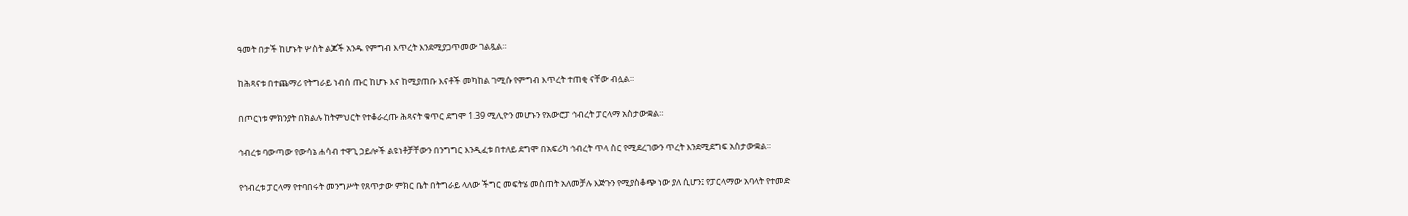ዓመት በታች ከሆኑት ሦስት ልጆች አንዱ የምግብ እጥረት እንደሚያጋጥመው ገልጿል።

ከሕጻናቱ በተጨማሪ የትግራይ ነብሰ ጡር ከሆኑ እና ከሚያጠቡ እናቶች መካከል ገሚሱ የምግብ እጥረት ተጠቂ ናቸው ብሏል።

በጦርነቱ ምክንያት በክልሉ ከትምህርት የተቆራረጡ ሕጻናት ቁጥር ደግሞ 1.39 ሚሊዮን መሆኑን የአውሮፓ ኅብረት ፓርላማ አስታውቋል።

ኅብረቱ ባውጣው የውሳኔ ሐሳብ ተዋጊ ኃይሎች ልዩነቶቻቸውን በንግግር እንዲፈቱ በተለይ ደግሞ በአፍሪካ ኅብረት ጥላ ስር የሚደረገውን ጥረት እንደሚደግፍ አስታውቋል።

የኅብረቱ ፓርላማ የተባበሩት መንግሥት የጸጥታው ምክር ቤት በትግራይ ላለው ችግር መፍትሄ መስጠት አለመቻሉ እጅጉን የሚያስቆጭ ነው ያለ ሲሆን፤ የፓርላማው አባላት የተመድ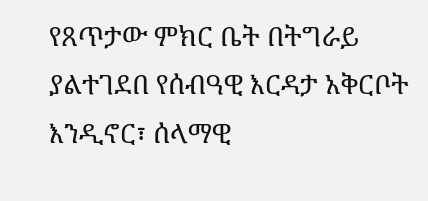የጸጥታው ምክር ቤት በትግራይ ያልተገደበ የሰብዓዊ እርዳታ አቅርቦት እንዲኖር፣ ሰላማዊ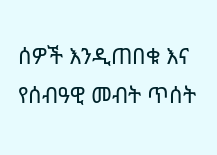ሰዎች እንዲጠበቁ እና የሰብዓዊ መብት ጥሰት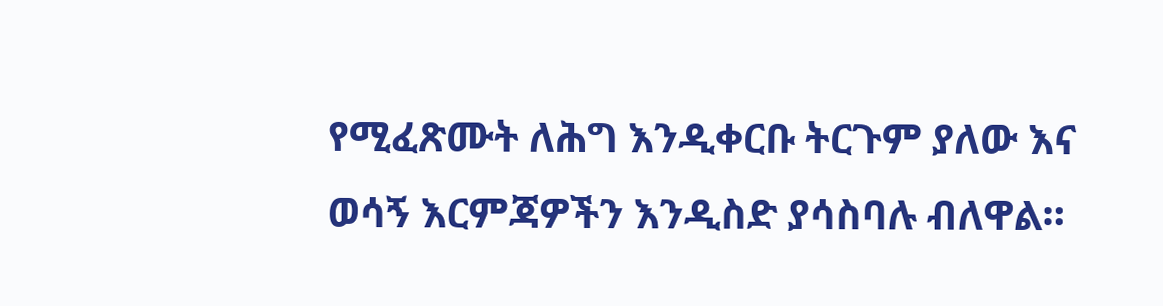የሚፈጽሙት ለሕግ እንዲቀርቡ ትርጉም ያለው እና ወሳኝ እርምጃዎችን እንዲስድ ያሳስባሉ ብለዋል።